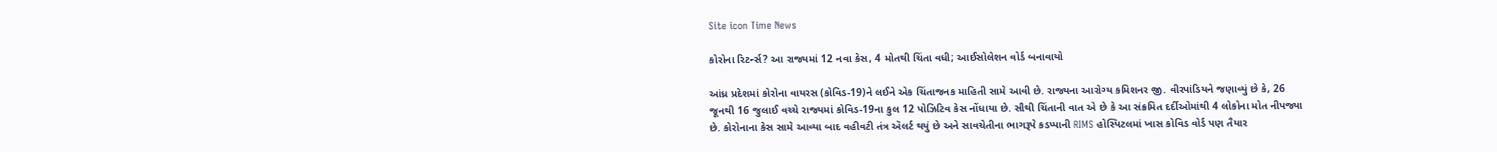Site icon Time News

કોરોના રિટર્ન્સ? આ રાજ્યમાં 12 નવા કેસ, 4 મોતથી ચિંતા વધી; આઈસોલેશન વોર્ડ બનાવાયો

આંધ્ર પ્રદેશમાં કોરોના વાયરસ (કોવિડ-19)ને લઈને એક ચિંતાજનક માહિતી સામે આવી છે. રાજ્યના આરોગ્ય કમિશનર જી. વીરપાંડિયને જણાવ્યું છે કે, 26 જૂનથી 16 જુલાઈ વચ્ચે રાજ્યમાં કોવિડ-19ના કુલ 12 પોઝિટિવ કેસ નોંધાયા છે. સૌથી ચિંતાની વાત એ છે કે આ સંક્રમિત દર્દીઓમાંથી 4 લોકોના મોત નીપજ્યા છે. કોરોનાના કેસ સામે આવ્યા બાદ વહીવટી તંત્ર ઍલર્ટ થયું છે અને સાવચેતીના ભાગરૂપે કડપ્પાની RIMS હોસ્પિટલમાં ખાસ કોવિડ વોર્ડ પણ તૈયાર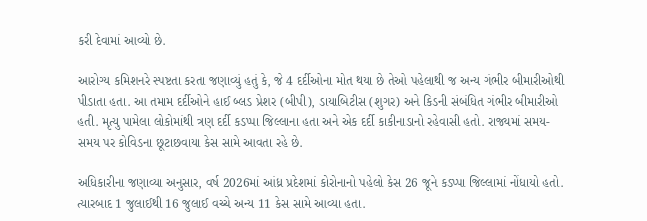કરી દેવામાં આવ્યો છે.

આરોગ્ય કમિશનરે સ્પષ્ટતા કરતા જણાવ્યું હતું કે, જે 4 દર્દીઓના મોત થયા છે તેઓ પહેલાથી જ અન્ય ગંભીર બીમારીઓથી પીડાતા હતા. આ તમામ દર્દીઓને હાઈ બ્લડ પ્રેશર (બીપી), ડાયાબિટીસ (શુગર) અને કિડની સંબંધિત ગંભીર બીમારીઓ હતી. મૃત્યુ પામેલા લોકોમાંથી ત્રણ દર્દી કડપ્પા જિલ્લાના હતા અને એક દર્દી કાકીનાડાનો રહેવાસી હતો. રાજ્યમાં સમય-સમય પર કોવિડના છૂટાછવાયા કેસ સામે આવતા રહે છે.

અધિકારીના જણાવ્યા અનુસાર, વર્ષ 2026માં આંધ્ર પ્રદેશમાં કોરોનાનો પહેલો કેસ 26 જૂને કડપ્પા જિલ્લામાં નોંધાયો હતો. ત્યારબાદ 1 જુલાઈથી 16 જુલાઈ વચ્ચે અન્ય 11 કેસ સામે આવ્યા હતા.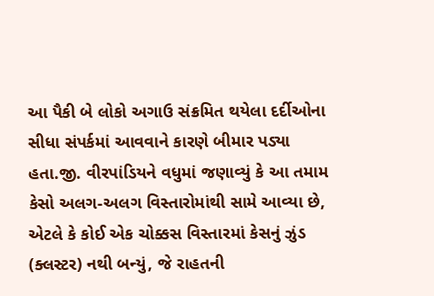આ પૈકી બે લોકો અગાઉ સંક્રમિત થયેલા દર્દીઓના સીધા સંપર્કમાં આવવાને કારણે બીમાર પડ્યા હતા.જી. વીરપાંડિયને વધુમાં જણાવ્યું કે આ તમામ કેસો અલગ-અલગ વિસ્તારોમાંથી સામે આવ્યા છે, એટલે કે કોઈ એક ચોક્કસ વિસ્તારમાં કેસનું ઝુંડ (ક્લસ્ટર) નથી બન્યું, જે રાહતની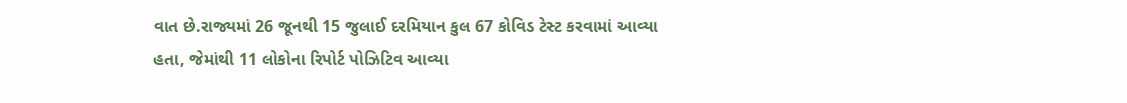વાત છે.રાજ્યમાં 26 જૂનથી 15 જુલાઈ દરમિયાન કુલ 67 કોવિડ ટેસ્ટ કરવામાં આવ્યા હતા, જેમાંથી 11 લોકોના રિપોર્ટ પોઝિટિવ આવ્યા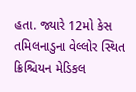હતા. જ્યારે 12મો કેસ તમિલનાડુના વેલ્લોર સ્થિત ક્રિશ્ચિયન મેડિકલ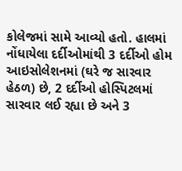કોલેજમાં સામે આવ્યો હતો. હાલમાં નોંધાયેલા દર્દીઓમાંથી 3 દર્દીઓ હોમ આઇસોલેશનમાં (ઘરે જ સારવાર હેઠળ) છે, 2 દર્દીઓ હોસ્પિટલમાં સારવાર લઈ રહ્યા છે અને 3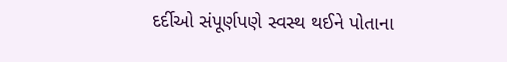દર્દીઓ સંપૂર્ણપણે સ્વસ્થ થઈને પોતાના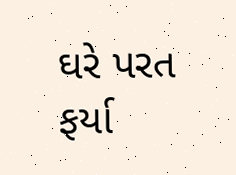ઘરે પરત ફર્યા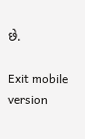છે.

Exit mobile version